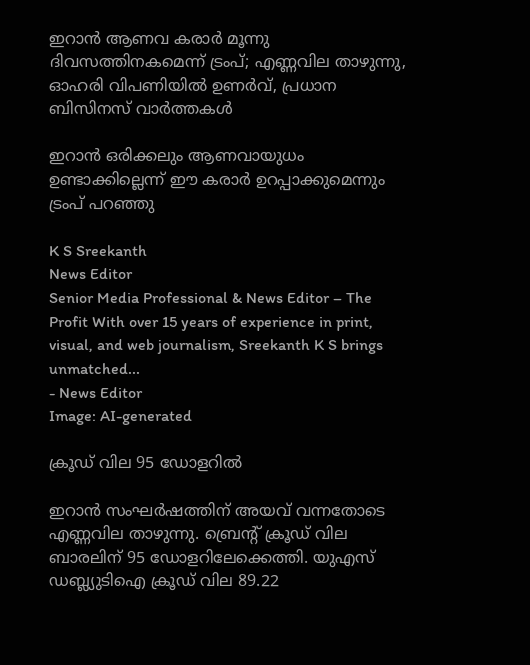ഇറാന്‍ ആണവ കരാര്‍ മൂന്നു ദിവസത്തിനകമെന്ന് ട്രംപ്; എണ്ണവില താഴുന്നു, ഓഹരി വിപണിയില്‍ ഉണര്‍വ്, പ്രധാന ബിസിനസ് വാര്‍ത്തകള്‍

ഇറാന്‍ ഒരിക്കലും ആണവായുധം ഉണ്ടാക്കില്ലെന്ന് ഈ കരാര്‍ ഉറപ്പാക്കുമെന്നും ട്രംപ് പറഞ്ഞു

K S Sreekanth
News Editor
Senior Media Professional & News Editor – The Profit With over 15 years of experience in print, visual, and web journalism, Sreekanth K S brings unmatched...
- News Editor
Image: AI-generated

ക്രൂഡ് വില 95 ഡോളറില്‍

ഇറാന്‍ സംഘര്‍ഷത്തിന് അയവ് വന്നതോടെ എണ്ണവില താഴുന്നു. ബ്രെന്റ് ക്രൂഡ് വില ബാരലിന് 95 ഡോളറിലേക്കെത്തി. യുഎസ് ഡബ്ല്യുടിഐ ക്രൂഡ് വില 89.22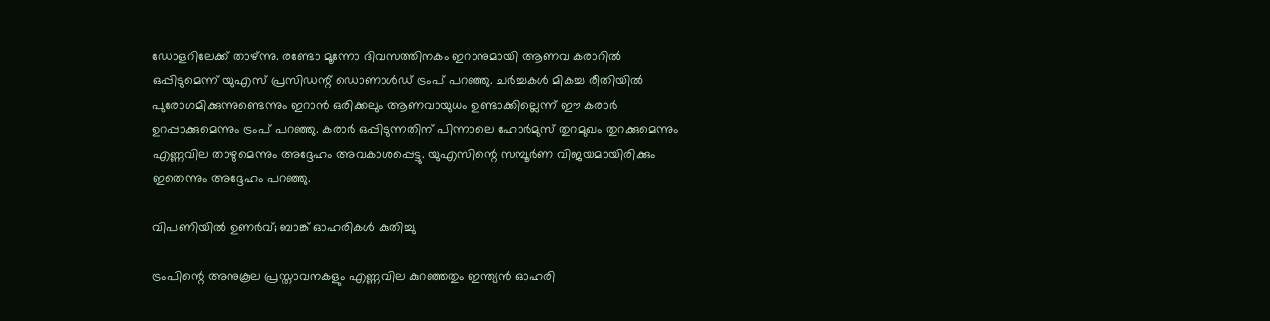ഡോളറിലേക്ക് താഴ്ന്നു. രണ്ടോ മൂന്നോ ദിവസത്തിനകം ഇറാനുമായി ആണവ കരാറില്‍ ഒപ്പിടുമെന്ന് യുഎസ് പ്രസിഡന്റ് ഡൊണാള്‍ഡ് ട്രംപ് പറഞ്ഞു. ചര്‍ച്ചകള്‍ മികച്ച രീതിയില്‍ പുരോഗമിക്കുന്നുണ്ടെന്നും ഇറാന്‍ ഒരിക്കലും ആണവായുധം ഉണ്ടാക്കില്ലെന്ന് ഈ കരാര്‍ ഉറപ്പാക്കുമെന്നും ട്രംപ് പറഞ്ഞു. കരാര്‍ ഒപ്പിടുന്നതിന് പിന്നാലെ ഹോര്‍മുസ് തുറമുഖം തുറക്കുമെന്നും എണ്ണവില താഴുമെന്നും അദ്ദേഹം അവകാശപ്പെട്ടു. യുഎസിന്റെ സമ്പൂര്‍ണ വിജയമായിരിക്കും ഇതെന്നും അദ്ദേഹം പറഞ്ഞു.

വിപണിയില്‍ ഉണര്‍വ്; ബാങ്ക് ഓഹരികള്‍ കുതിച്ചു

ട്രംപിന്റെ അനുകൂല പ്രസ്താവനകളും എണ്ണവില കുറഞ്ഞതും ഇന്ത്യന്‍ ഓഹരി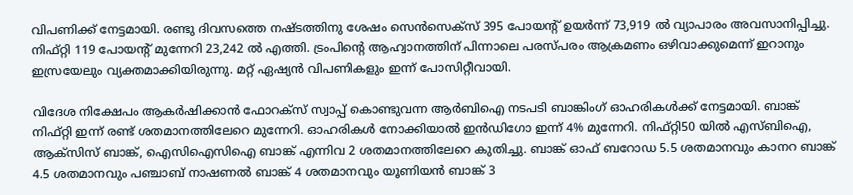വിപണിക്ക് നേട്ടമായി. രണ്ടു ദിവസത്തെ നഷ്ടത്തിനു ശേഷം സെന്‍സെക്‌സ് 395 പോയന്റ് ഉയര്‍ന്ന് 73,919 ല്‍ വ്യാപാരം അവസാനിപ്പിച്ചു. നിഫ്റ്റി 119 പോയന്റ് മുന്നേറി 23,242 ല്‍ എത്തി. ട്രംപിന്റെ ആഹ്വാനത്തിന് പിന്നാലെ പരസ്പരം ആക്രമണം ഒഴിവാക്കുമെന്ന് ഇറാനും ഇസ്രയേലും വ്യക്തമാക്കിയിരുന്നു. മറ്റ് ഏഷ്യന്‍ വിപണികളും ഇന്ന് പോസിറ്റീവായി.

വിദേശ നിക്ഷേപം ആകര്‍ഷിക്കാന്‍ ഫോറക്‌സ് സ്വാപ്പ് കൊണ്ടുവന്ന ആര്‍ബിഐ നടപടി ബാങ്കിംഗ് ഓഹരികള്‍ക്ക് നേട്ടമായി. ബാങ്ക് നിഫ്റ്റി ഇന്ന് രണ്ട് ശതമാനത്തിലേറെ മുന്നേറി. ഓഹരികള്‍ നോക്കിയാല്‍ ഇന്‍ഡിഗോ ഇന്ന് 4% മുന്നേറി. നിഫ്റ്റി50 യില്‍ എസ്ബിഐ, ആക്‌സിസ് ബാങ്ക്, ഐസിഐസിഐ ബാങ്ക് എന്നിവ 2 ശതമാനത്തിലേറെ കുതിച്ചു. ബാങ്ക് ഓഫ് ബറോഡ 5.5 ശതമാനവും കാനറ ബാങ്ക് 4.5 ശതമാനവും പഞ്ചാബ് നാഷണല്‍ ബാങ്ക് 4 ശതമാനവും യൂണിയന്‍ ബാങ്ക് 3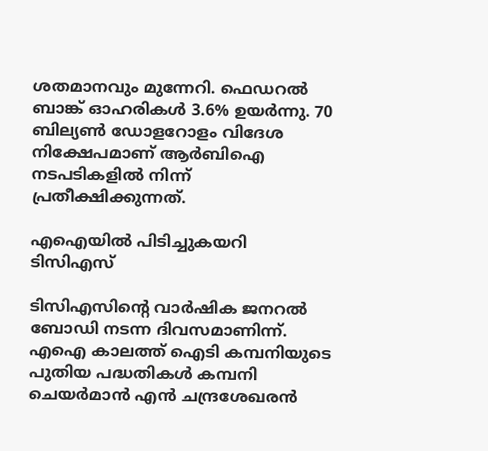ശതമാനവും മുന്നേറി. ഫെഡറല്‍ ബാങ്ക് ഓഹരികള്‍ 3.6% ഉയര്‍ന്നു. 70 ബില്യണ്‍ ഡോളറോളം വിദേശ നിക്ഷേപമാണ് ആര്‍ബിഐ നടപടികളില്‍ നിന്ന് പ്രതീക്ഷിക്കുന്നത്.

എഐയില്‍ പിടിച്ചുകയറി ടിസിഎസ്

ടിസിഎസിന്റെ വാര്‍ഷിക ജനറല്‍ ബോഡി നടന്ന ദിവസമാണിന്ന്. എഐ കാലത്ത് ഐടി കമ്പനിയുടെ പുതിയ പദ്ധതികള്‍ കമ്പനി ചെയര്‍മാന്‍ എന്‍ ചന്ദ്രശേഖരന്‍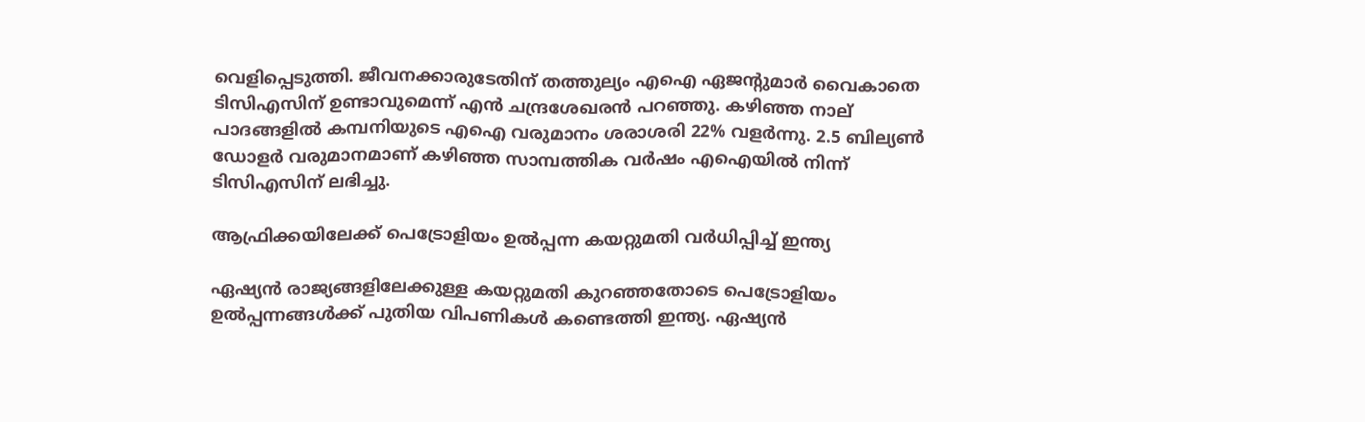വെളിപ്പെടുത്തി. ജീവനക്കാരുടേതിന് തത്തുല്യം എഐ ഏജന്റുമാര്‍ വൈകാതെ ടിസിഎസിന് ഉണ്ടാവുമെന്ന് എന്‍ ചന്ദ്രശേഖരന്‍ പറഞ്ഞു. കഴിഞ്ഞ നാല് പാദങ്ങളില്‍ കമ്പനിയുടെ എഐ വരുമാനം ശരാശരി 22% വളര്‍ന്നു. 2.5 ബില്യണ്‍ ഡോളര്‍ വരുമാനമാണ് കഴിഞ്ഞ സാമ്പത്തിക വര്‍ഷം എഐയില്‍ നിന്ന് ടിസിഎസിന് ലഭിച്ചു.

ആഫ്രിക്കയിലേക്ക് പെട്രോളിയം ഉല്‍പ്പന്ന കയറ്റുമതി വര്‍ധിപ്പിച്ച് ഇന്ത്യ

ഏഷ്യന്‍ രാജ്യങ്ങളിലേക്കുള്ള കയറ്റുമതി കുറഞ്ഞതോടെ പെട്രോളിയം ഉല്‍പ്പന്നങ്ങള്‍ക്ക് പുതിയ വിപണികള്‍ കണ്ടെത്തി ഇന്ത്യ. ഏഷ്യന്‍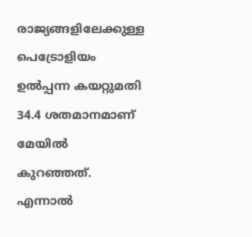രാജ്യങ്ങളിലേക്കുള്ള പെട്രോളിയം ഉല്‍പ്പന്ന കയറ്റുമതി 34.4 ശതമാനമാണ് മേയില്‍ കുറഞ്ഞത്. എന്നാല്‍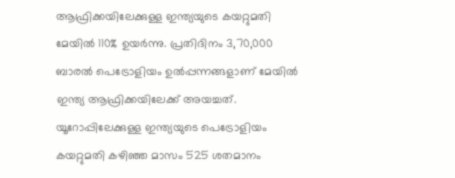ആഫ്രിക്കയിലേക്കുള്ള ഇന്ത്യയുടെ കയറ്റുമതി മേയില്‍ 110% ഉയര്‍ന്നു. പ്രതിദിനം 3,70,000 ബാരല്‍ പെട്രോളിയം ഉല്‍പ്പന്നങ്ങളാണ് മേയില്‍ ഇന്ത്യ ആഫ്രിക്കയിലേക്ക് അയച്ചത്. യൂറോപ്പിലേക്കുള്ള ഇന്ത്യയുടെ പെട്രോളിയം കയറ്റുമതി കഴിഞ്ഞ മാസം 525 ശതമാനം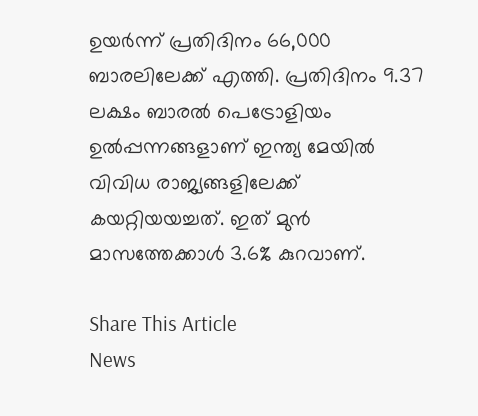ഉയര്‍ന്ന് പ്രതിദിനം 66,000 ബാരലിലേക്ക് എത്തി. പ്രതിദിനം 9.37 ലക്ഷം ബാരല്‍ പെട്രോളിയം ഉല്‍പ്പന്നങ്ങളാണ് ഇന്ത്യ മേയില്‍ വിവിധ രാജ്യങ്ങളിലേക്ക് കയറ്റിയയച്ചത്. ഇത് മുന്‍ മാസത്തേക്കാള്‍ 3.6% കുറവാണ്.

Share This Article
News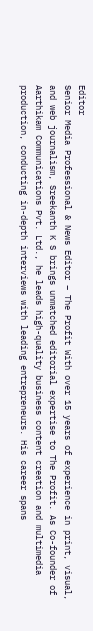Editor
Senior Media Professional & News Editor – The Profit With over 15 years of experience in print, visual, and web journalism, Sreekanth K S brings unmatched editorial expertise to The Profit. As Co-founder of Aarthikam Communications Pvt. Ltd., he leads high-quality business content creation and multimedia production, conducting in-depth interviews with leading entrepreneurs. His career spans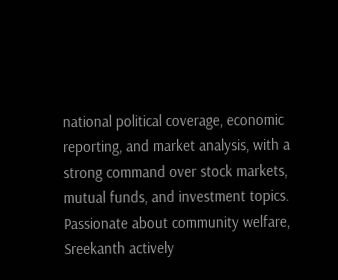national political coverage, economic reporting, and market analysis, with a strong command over stock markets, mutual funds, and investment topics. Passionate about community welfare, Sreekanth actively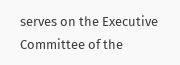serves on the Executive Committee of the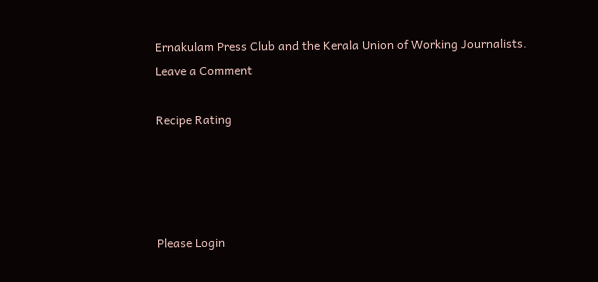Ernakulam Press Club and the Kerala Union of Working Journalists.
Leave a Comment

Recipe Rating




Please Login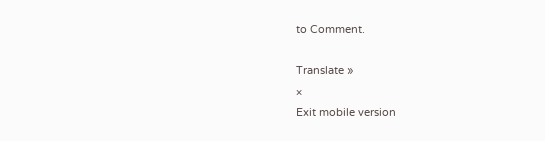to Comment.

Translate »
×
Exit mobile version